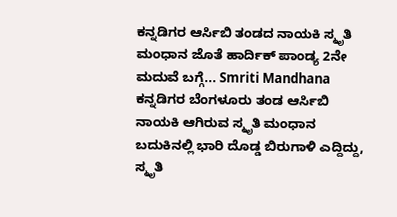ಕನ್ನಡಿಗರ ಆರ್ಸಿಬಿ ತಂಡದ ನಾಯಕಿ ಸ್ಮೃತಿ ಮಂಧಾನ ಜೊತೆ ಹಾರ್ದಿಕ್ ಪಾಂಡ್ಯ 2ನೇ ಮದುವೆ ಬಗ್ಗೆ... Smriti Mandhana
ಕನ್ನಡಿಗರ ಬೆಂಗಳೂರು ತಂಡ ಆರ್ಸಿಬಿ ನಾಯಕಿ ಆಗಿರುವ ಸ್ಮೃತಿ ಮಂಧಾನ ಬದುಕಿನಲ್ಲಿ ಭಾರಿ ದೊಡ್ಡ ಬಿರುಗಾಳಿ ಎದ್ದಿದ್ದು, ಸ್ಮೃತಿ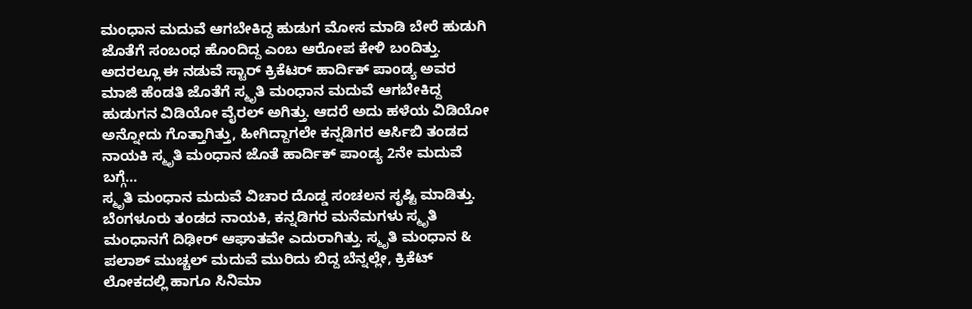ಮಂಧಾನ ಮದುವೆ ಆಗಬೇಕಿದ್ದ ಹುಡುಗ ಮೋಸ ಮಾಡಿ ಬೇರೆ ಹುಡುಗಿ ಜೊತೆಗೆ ಸಂಬಂಧ ಹೊಂದಿದ್ದ ಎಂಬ ಆರೋಪ ಕೇಳಿ ಬಂದಿತ್ತು. ಅದರಲ್ಲೂ ಈ ನಡುವೆ ಸ್ಟಾರ್ ಕ್ರಿಕೆಟರ್ ಹಾರ್ದಿಕ್ ಪಾಂಡ್ಯ ಅವರ ಮಾಜಿ ಹೆಂಡತಿ ಜೊತೆಗೆ ಸ್ಮೃತಿ ಮಂಧಾನ ಮದುವೆ ಆಗಬೇಕಿದ್ದ ಹುಡುಗನ ವಿಡಿಯೋ ವೈರಲ್ ಅಗಿತ್ತು. ಆದರೆ ಅದು ಹಳೆಯ ವಿಡಿಯೋ ಅನ್ನೋದು ಗೊತ್ತಾಗಿತ್ತು, ಹೀಗಿದ್ದಾಗಲೇ ಕನ್ನಡಿಗರ ಆರ್ಸಿಬಿ ತಂಡದ ನಾಯಕಿ ಸ್ಮೃತಿ ಮಂಧಾನ ಜೊತೆ ಹಾರ್ದಿಕ್ ಪಾಂಡ್ಯ 2ನೇ ಮದುವೆ ಬಗ್ಗೆ...
ಸ್ಮೃತಿ ಮಂಧಾನ ಮದುವೆ ವಿಚಾರ ದೊಡ್ಡ ಸಂಚಲನ ಸೃಷ್ಟಿ ಮಾಡಿತ್ತು. ಬೆಂಗಳೂರು ತಂಡದ ನಾಯಕಿ, ಕನ್ನಡಿಗರ ಮನೆಮಗಳು ಸ್ಮೃತಿ ಮಂಧಾನಗೆ ದಿಢೀರ್ ಆಘಾತವೇ ಎದುರಾಗಿತ್ತು. ಸ್ಮೃತಿ ಮಂಧಾನ & ಪಲಾಶ್ ಮುಚ್ಚಲ್ ಮದುವೆ ಮುರಿದು ಬಿದ್ದ ಬೆನ್ನಲ್ಲೇ, ಕ್ರಿಕೆಟ್ ಲೋಕದಲ್ಲಿ ಹಾಗೂ ಸಿನಿಮಾ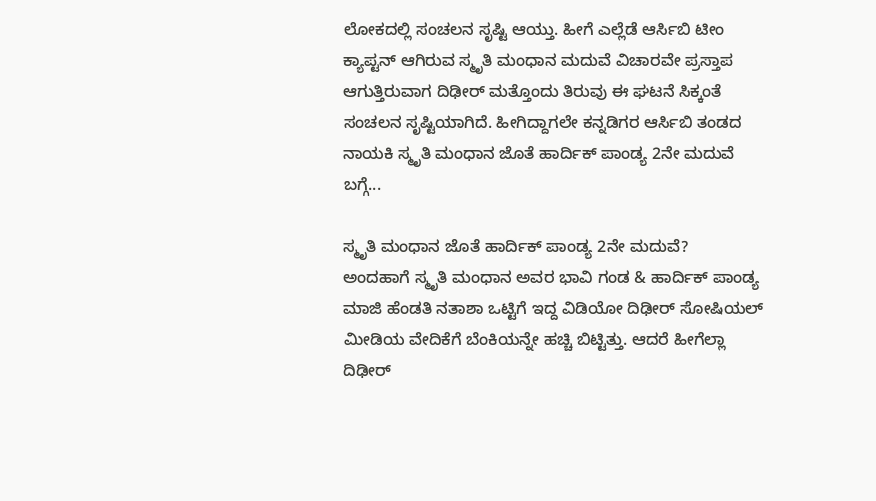ಲೋಕದಲ್ಲಿ ಸಂಚಲನ ಸೃಷ್ಟಿ ಆಯ್ತು. ಹೀಗೆ ಎಲ್ಲೆಡೆ ಆರ್ಸಿಬಿ ಟೀಂ ಕ್ಯಾಪ್ಟನ್ ಆಗಿರುವ ಸ್ಮೃತಿ ಮಂಧಾನ ಮದುವೆ ವಿಚಾರವೇ ಪ್ರಸ್ತಾಪ ಆಗುತ್ತಿರುವಾಗ ದಿಢೀರ್ ಮತ್ತೊಂದು ತಿರುವು ಈ ಘಟನೆ ಸಿಕ್ಕಂತೆ ಸಂಚಲನ ಸೃಷ್ಟಿಯಾಗಿದೆ. ಹೀಗಿದ್ದಾಗಲೇ ಕನ್ನಡಿಗರ ಆರ್ಸಿಬಿ ತಂಡದ ನಾಯಕಿ ಸ್ಮೃತಿ ಮಂಧಾನ ಜೊತೆ ಹಾರ್ದಿಕ್ ಪಾಂಡ್ಯ 2ನೇ ಮದುವೆ ಬಗ್ಗೆ...

ಸ್ಮೃತಿ ಮಂಧಾನ ಜೊತೆ ಹಾರ್ದಿಕ್ ಪಾಂಡ್ಯ 2ನೇ ಮದುವೆ?
ಅಂದಹಾಗೆ ಸ್ಮೃತಿ ಮಂಧಾನ ಅವರ ಭಾವಿ ಗಂಡ & ಹಾರ್ದಿಕ್ ಪಾಂಡ್ಯ ಮಾಜಿ ಹೆಂಡತಿ ನತಾಶಾ ಒಟ್ಟಿಗೆ ಇದ್ದ ವಿಡಿಯೋ ದಿಢೀರ್ ಸೋಷಿಯಲ್ ಮೀಡಿಯ ವೇದಿಕೆಗೆ ಬೆಂಕಿಯನ್ನೇ ಹಚ್ಚಿ ಬಿಟ್ಟಿತ್ತು. ಆದರೆ ಹೀಗೆಲ್ಲಾ ದಿಢೀರ್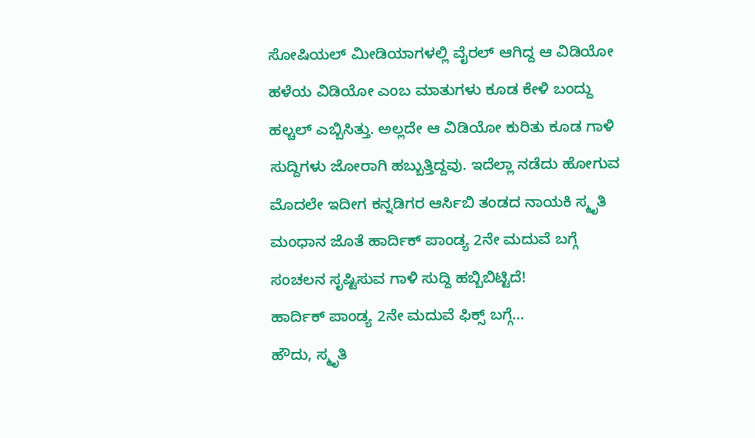ಸೋಷಿಯಲ್ ಮೀಡಿಯಾಗಳಲ್ಲಿ ವೈರಲ್ ಆಗಿದ್ದ ಆ ವಿಡಿಯೋ ಹಳೆಯ ವಿಡಿಯೋ ಎಂಬ ಮಾತುಗಳು ಕೂಡ ಕೇಳಿ ಬಂದ್ದು ಹಲ್ಚಲ್ ಎಬ್ಬಿಸಿತ್ತು. ಅಲ್ಲದೇ ಆ ವಿಡಿಯೋ ಕುರಿತು ಕೂಡ ಗಾಳಿ ಸುದ್ದಿಗಳು ಜೋರಾಗಿ ಹಬ್ಬುತ್ತಿದ್ದವು. ಇದೆಲ್ಲಾ ನಡೆದು ಹೋಗುವ ಮೊದಲೇ ಇದೀಗ ಕನ್ನಡಿಗರ ಆರ್ಸಿಬಿ ತಂಡದ ನಾಯಕಿ ಸ್ಮೃತಿ ಮಂಧಾನ ಜೊತೆ ಹಾರ್ದಿಕ್ ಪಾಂಡ್ಯ 2ನೇ ಮದುವೆ ಬಗ್ಗೆ ಸಂಚಲನ ಸೃಷ್ಟಿಸುವ ಗಾಳಿ ಸುದ್ದಿ ಹಬ್ಬಿಬಿಟ್ಟಿದೆ!
ಹಾರ್ದಿಕ್ ಪಾಂಡ್ಯ 2ನೇ ಮದುವೆ ಫಿಕ್ಸ್ ಬಗ್ಗೆ...
ಹೌದು, ಸ್ಮೃತಿ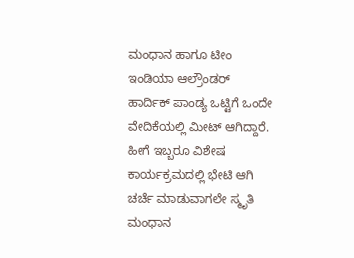ಮಂಧಾನ ಹಾಗೂ ಟೀಂ ಇಂಡಿಯಾ ಆಲ್ರೌಂಡರ್ ಹಾರ್ದಿಕ್ ಪಾಂಡ್ಯ ಒಟ್ಟಿಗೆ ಒಂದೇ ವೇದಿಕೆಯಲ್ಲಿ ಮೀಟ್ ಆಗಿದ್ದಾರೆ. ಹೀಗೆ ಇಬ್ಬರೂ ವಿಶೇಷ ಕಾರ್ಯಕ್ರಮದಲ್ಲಿ ಭೇಟಿ ಆಗಿ ಚರ್ಚೆ ಮಾಡುವಾಗಲೇ ಸ್ಮೃತಿ ಮಂಧಾನ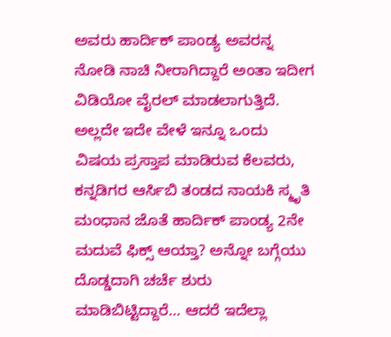ಅವರು ಹಾರ್ದಿಕ್ ಪಾಂಡ್ಯ ಅವರನ್ನ ನೋಡಿ ನಾಚಿ ನೀರಾಗಿದ್ದಾರೆ ಅಂತಾ ಇದೀಗ ವಿಡಿಯೋ ವೈರಲ್ ಮಾಡಲಾಗುತ್ತಿದೆ. ಅಲ್ಲದೇ ಇದೇ ವೇಳೆ ಇನ್ನೂ ಒಂದು ವಿಷಯ ಪ್ರಸ್ತಾಪ ಮಾಡಿರುವ ಕೆಲವರು, ಕನ್ನಡಿಗರ ಆರ್ಸಿಬಿ ತಂಡದ ನಾಯಕಿ ಸ್ಮೃತಿ ಮಂಧಾನ ಜೊತೆ ಹಾರ್ದಿಕ್ ಪಾಂಡ್ಯ 2ನೇ ಮದುವೆ ಫಿಕ್ಸ್ ಆಯ್ತಾ? ಅನ್ನೋ ಬಗ್ಗೆಯು ದೊಡ್ಡದಾಗಿ ಚರ್ಚೆ ಶುರು ಮಾಡಿಬಿಟ್ಟಿದ್ದಾರೆ... ಆದರೆ ಇದೆಲ್ಲಾ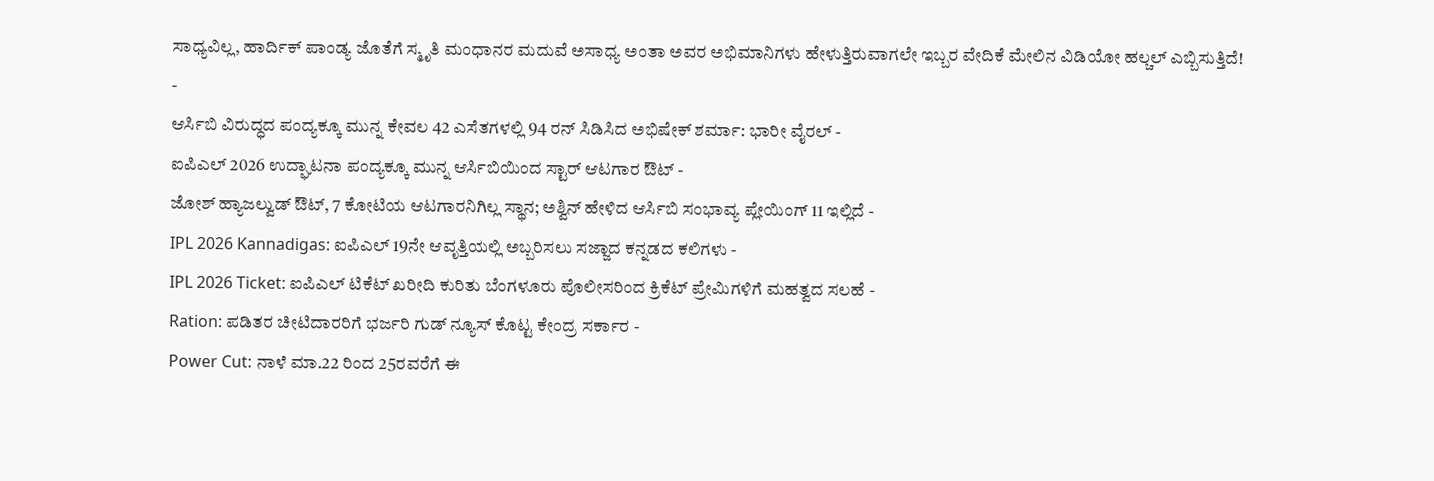ಸಾಧ್ಯವಿಲ್ಲ, ಹಾರ್ದಿಕ್ ಪಾಂಡ್ಯ ಜೊತೆಗೆ ಸ್ಮೃತಿ ಮಂಧಾನರ ಮದುವೆ ಅಸಾಧ್ಯ ಅಂತಾ ಅವರ ಅಭಿಮಾನಿಗಳು ಹೇಳುತ್ತಿರುವಾಗಲೇ ಇಬ್ಬರ ವೇದಿಕೆ ಮೇಲಿನ ವಿಡಿಯೋ ಹಲ್ಚಲ್ ಎಬ್ಬಿಸುತ್ತಿದೆ!
-
ಆರ್ಸಿಬಿ ವಿರುದ್ಧದ ಪಂದ್ಯಕ್ಕೂ ಮುನ್ನ ಕೇವಲ 42 ಎಸೆತಗಳಲ್ಲಿ 94 ರನ್ ಸಿಡಿಸಿದ ಅಭಿಷೇಕ್ ಶರ್ಮಾ: ಭಾರೀ ವೈರಲ್ -
ಐಪಿಎಲ್ 2026 ಉದ್ಘಾಟನಾ ಪಂದ್ಯಕ್ಕೂ ಮುನ್ನ ಆರ್ಸಿಬಿಯಿಂದ ಸ್ಟಾರ್ ಆಟಗಾರ ಔಟ್ -
ಜೋಶ್ ಹ್ಯಾಜಲ್ವುಡ್ ಔಟ್, 7 ಕೋಟಿಯ ಆಟಗಾರನಿಗಿಲ್ಲ ಸ್ಥಾನ; ಅಶ್ವಿನ್ ಹೇಳಿದ ಆರ್ಸಿಬಿ ಸಂಭಾವ್ಯ ಪ್ಲೇಯಿಂಗ್ 11 ಇಲ್ಲಿದೆ -
IPL 2026 Kannadigas: ಐಪಿಎಲ್ 19ನೇ ಆವೃತ್ತಿಯಲ್ಲಿ ಅಬ್ಬರಿಸಲು ಸಜ್ಜಾದ ಕನ್ನಡದ ಕಲಿಗಳು -
IPL 2026 Ticket: ಐಪಿಎಲ್ ಟಿಕೆಟ್ ಖರೀದಿ ಕುರಿತು ಬೆಂಗಳೂರು ಪೊಲೀಸರಿಂದ ಕ್ರಿಕೆಟ್ ಪ್ರೇಮಿಗಳಿಗೆ ಮಹತ್ವದ ಸಲಹೆ -
Ration: ಪಡಿತರ ಚೀಟಿದಾರರಿಗೆ ಭರ್ಜರಿ ಗುಡ್ ನ್ಯೂಸ್ ಕೊಟ್ಟ ಕೇಂದ್ರ ಸರ್ಕಾರ -
Power Cut: ನಾಳೆ ಮಾ.22 ರಿಂದ 25ರವರೆಗೆ ಈ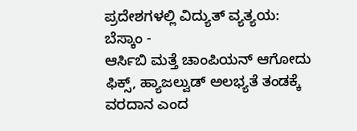ಪ್ರದೇಶಗಳಲ್ಲಿ ವಿದ್ಯುತ್ ವ್ಯತ್ಯಯ: ಬೆಸ್ಕಾಂ -
ಆರ್ಸಿಬಿ ಮತ್ತೆ ಚಾಂಪಿಯನ್ ಆಗೋದು ಫಿಕ್ಸ್, ಹ್ಯಾಜಲ್ವುಡ್ ಅಲಭ್ಯತೆ ತಂಡಕ್ಕೆ ವರದಾನ ಎಂದ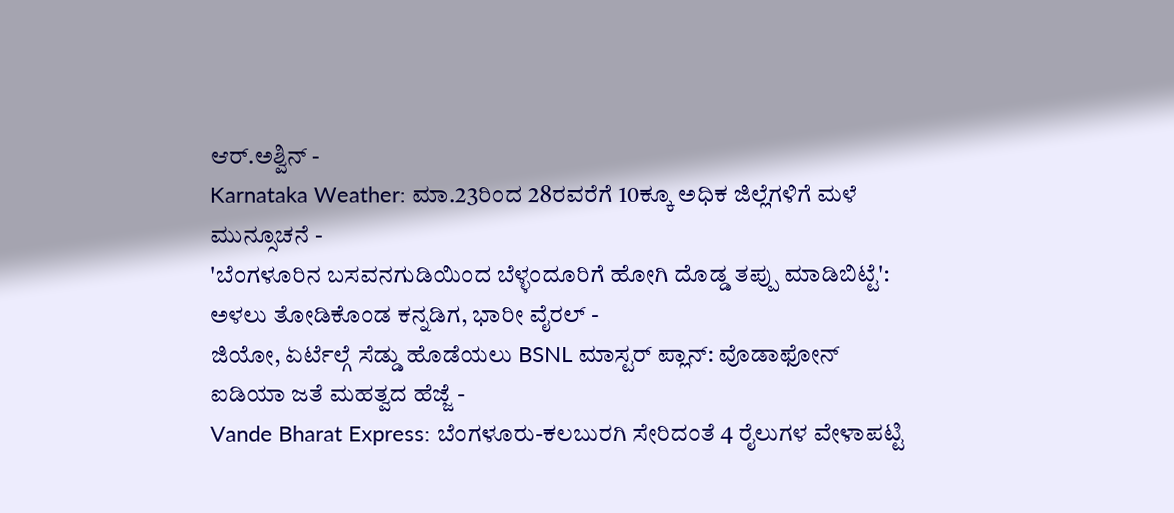ಆರ್.ಅಶ್ವಿನ್ -
Karnataka Weather: ಮಾ.23ರಿಂದ 28ರವರೆಗೆ 10ಕ್ಕೂ ಅಧಿಕ ಜಿಲ್ಲೆಗಳಿಗೆ ಮಳೆ ಮುನ್ಸೂಚನೆ -
'ಬೆಂಗಳೂರಿನ ಬಸವನಗುಡಿಯಿಂದ ಬೆಳ್ಳಂದೂರಿಗೆ ಹೋಗಿ ದೊಡ್ಡ ತಪ್ಪು ಮಾಡಿಬಿಟ್ಟೆ': ಅಳಲು ತೋಡಿಕೊಂಡ ಕನ್ನಡಿಗ, ಭಾರೀ ವೈರಲ್ -
ಜಿಯೋ, ಏರ್ಟೆಲ್ಗೆ ಸೆಡ್ಡು ಹೊಡೆಯಲು BSNL ಮಾಸ್ಟರ್ ಪ್ಲಾನ್: ವೊಡಾಫೋನ್ ಐಡಿಯಾ ಜತೆ ಮಹತ್ವದ ಹೆಜ್ಜೆ -
Vande Bharat Express: ಬೆಂಗಳೂರು-ಕಲಬುರಗಿ ಸೇರಿದಂತೆ 4 ರೈಲುಗಳ ವೇಳಾಪಟ್ಟಿ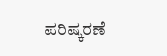ಪರಿಷ್ಕರಣೆ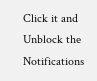Click it and Unblock the Notifications